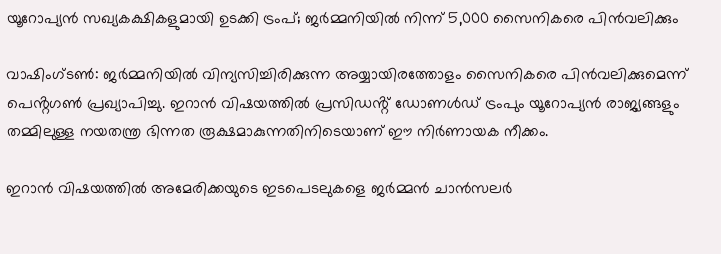യൂറോപ്യൻ സഖ്യകക്ഷികളുമായി ഉടക്കി ട്രംപ്; ജർമ്മനിയിൽ നിന്ന് 5,000 സൈനികരെ പിൻവലിക്കും

വാഷിംഗ്ടൺ: ജർമ്മനിയിൽ വിന്യസിച്ചിരിക്കുന്ന അയ്യായിരത്തോളം സൈനികരെ പിൻവലിക്കുമെന്ന് പെൻ്റഗൺ പ്രഖ്യാപിച്ചു. ഇറാൻ വിഷയത്തിൽ പ്രസിഡൻ്റ് ഡോണൾഡ് ട്രംപും യൂറോപ്യൻ രാജ്യങ്ങളും തമ്മിലുള്ള നയതന്ത്ര ഭിന്നത രൂക്ഷമാകുന്നതിനിടെയാണ് ഈ നിർണായക നീക്കം.

ഇറാൻ വിഷയത്തിൽ അമേരിക്കയുടെ ഇടപെടലുകളെ ജർമ്മൻ ചാൻസലർ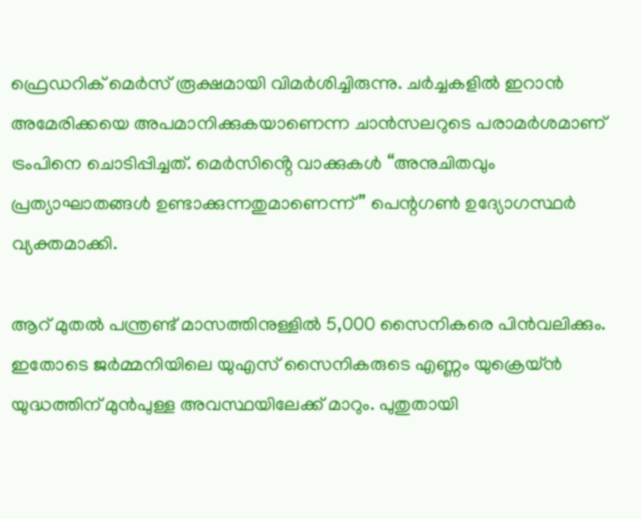ഫ്രെഡറിക് മെർസ് രൂക്ഷമായി വിമർശിച്ചിരുന്നു. ചർച്ചകളിൽ ഇറാൻ അമേരിക്കയെ അപമാനിക്കുകയാണെന്ന ചാൻസലറുടെ പരാമർശമാണ് ട്രംപിനെ ചൊടിപ്പിച്ചത്. മെർസിൻ്റെ വാക്കുകൾ “അനുചിതവും പ്രത്യാഘാതങ്ങൾ ഉണ്ടാക്കുന്നതുമാണെന്ന്” പെന്റഗൺ ഉദ്യോഗസ്ഥർ വ്യക്തമാക്കി.

ആറ് മുതൽ പന്ത്രണ്ട് മാസത്തിനുള്ളിൽ 5,000 സൈനികരെ പിൻവലിക്കും. ഇതോടെ ജർമ്മനിയിലെ യുഎസ് സൈനികരുടെ എണ്ണം യുക്രെയ്ൻ യുദ്ധത്തിന് മുൻപുള്ള അവസ്ഥയിലേക്ക് മാറും. പുതുതായി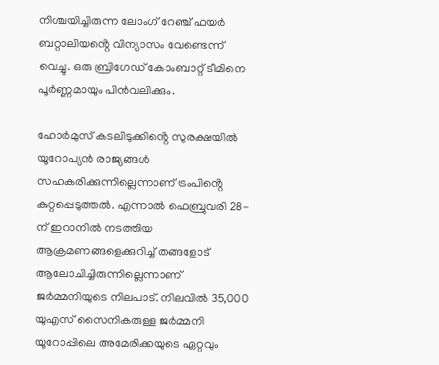നിശ്ചയിച്ചിരുന്ന ലോംഗ് റേഞ്ച് ഫയർ ബറ്റാലിയൻ്റെ വിന്യാസം വേണ്ടെന്ന് വെച്ചു. ഒരു ബ്രിഗേഡ് കോംബാറ്റ് ടീമിനെ പൂർണ്ണമായും പിൻവലിക്കും.

ഹോർമുസ് കടലിടുക്കിൻ്റെ സുരക്ഷയിൽ യൂറോപ്യൻ രാജ്യങ്ങൾ സഹകരിക്കുന്നില്ലെന്നാണ് ട്രംപിൻ്റെ കുറ്റപ്പെടുത്തൽ. എന്നാൽ ഫെബ്രുവരി 28-ന് ഇറാനിൽ നടത്തിയ ആക്രമണങ്ങളെക്കുറിച്ച് തങ്ങളോട് ആലോചിച്ചിരുന്നില്ലെന്നാണ് ജർമ്മനിയുടെ നിലപാട്. നിലവിൽ 35,000 യുഎസ് സൈനികരുള്ള ജർമ്മനി യൂറോപ്പിലെ അമേരിക്കയുടെ ഏറ്റവും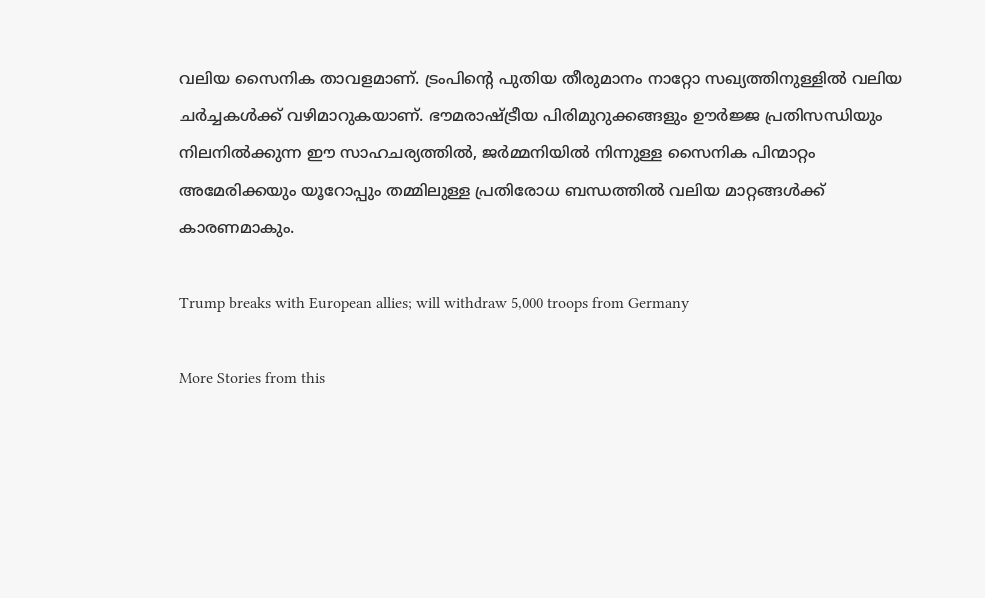വലിയ സൈനിക താവളമാണ്. ട്രംപിൻ്റെ പുതിയ തീരുമാനം നാറ്റോ സഖ്യത്തിനുള്ളിൽ വലിയ ചർച്ചകൾക്ക് വഴിമാറുകയാണ്. ഭൗമരാഷ്ട്രീയ പിരിമുറുക്കങ്ങളും ഊർജ്ജ പ്രതിസന്ധിയും നിലനിൽക്കുന്ന ഈ സാഹചര്യത്തിൽ, ജർമ്മനിയിൽ നിന്നുള്ള സൈനിക പിന്മാറ്റം അമേരിക്കയും യൂറോപ്പും തമ്മിലുള്ള പ്രതിരോധ ബന്ധത്തിൽ വലിയ മാറ്റങ്ങൾക്ക് കാരണമാകും.

Trump breaks with European allies; will withdraw 5,000 troops from Germany

More Stories from this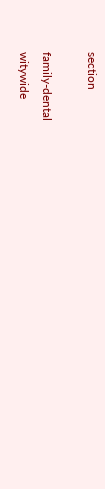section

family-dental
witywide